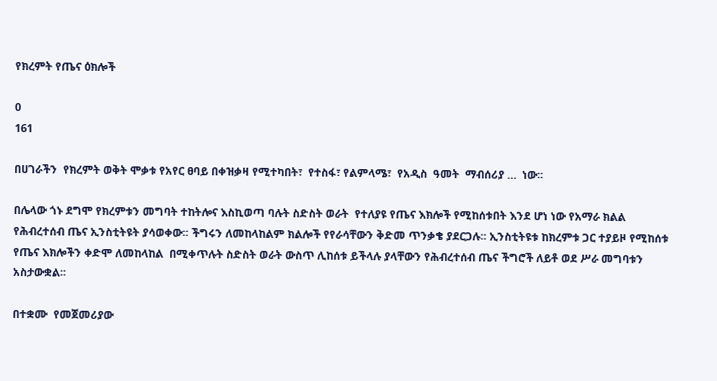የክረምት የጤና ዕክሎች

0
161

በሀገራችን  የክረምት ወቅት ሞቃቱ የአየር ፀባይ በቀዝቃዛ የሚተካበት፣  የተስፋ፣ የልምላሜ፣  የአዲስ  ዓመት  ማብሰሪያ …  ነው፡፡

በሌላው ጎኑ ደግሞ የክረምቱን መግባት ተከትሎና እስኪወጣ ባሉት ስድስት ወራት  የተለያዩ የጤና እክሎች የሚከሰቱበት እንደ ሆነ ነው የአማራ ክልል የሕብረተሰብ ጤና ኢንስቲትዩት ያሳወቀው፡፡ ችግሩን ለመከላከልም ክልሎች የየራሳቸውን ቅድመ ጥንቃቄ ያደርጋሉ፡፡ ኢንስቲትዩቱ ከክረምቱ ጋር ተያይዞ የሚከሰቱ የጤና እክሎችን ቀድሞ ለመከላከል  በሚቀጥሉት ስድስት ወራት ውስጥ ሊከሰቱ ይችላሉ ያላቸውን የሕብረተሰብ ጤና ችግሮች ለይቶ ወደ ሥራ መግባቱን አስታውቋል፡፡

በተቋሙ  የመጀመሪያው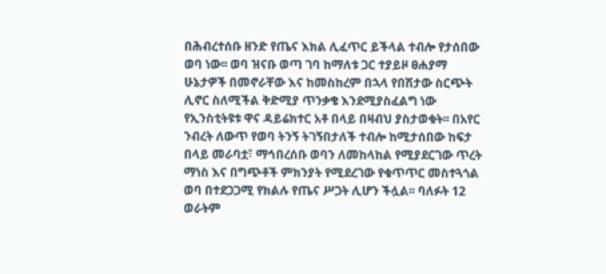በሕብረተሰቡ ዘንድ የጤና እክል ሊፈጥር ይችላል ተብሎ የታሰበው ወባ ነው፡፡ ወባ ዝናቡ ወጣ ገባ ከማለቱ ጋር ተያይዞ ፀሐያማ ሁኔታዎች በመኖራቸው እና ከመስከረም በኋላ የበሽታው ስርጭት ሊኖር ስለሚችል ቅድሚያ ጥንቃቄ እንደሚያስፈልግ ነው የኢንስቲትዩቱ ዋና ዳይሬክተር አቶ በላይ በዛብህ ያስታወቁት፡፡ በአየር ንብረት ለውጥ የወባ ትንኝ ትገኝበታለች ተብሎ ከሚታሰበው ከፍታ በላይ መራባቷ፣ ማኅበረሰቡ ወባን ለመከላከል የሚያደርገው ጥረት ማነስ እና በግጭቶች ምክንያት የሚደረገው የቁጥጥር መስተጓጎል ወባ በተደጋጋሚ የክልሉ የጤና ሥጋት ሊሆን ችሏል፡፡ ባለፉት 12 ወራትም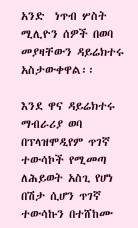አንድ  ነጥብ ሦስት ሚሊዮን ሰዎች በወባ መያዛቸውን ዳይሬክተሩ አስታውቀዋል፡፡

እንደ ዋና ዳይሬክተሩ ማብራሪያ ወባ በፕላዝሞዲየም ጥገኛ ተውሳኮች የሚመጣ ለሕይወት አስጊ የሆነ በሽታ ሲሆን ጥገኛ ተውሳኩን በተሸከሙ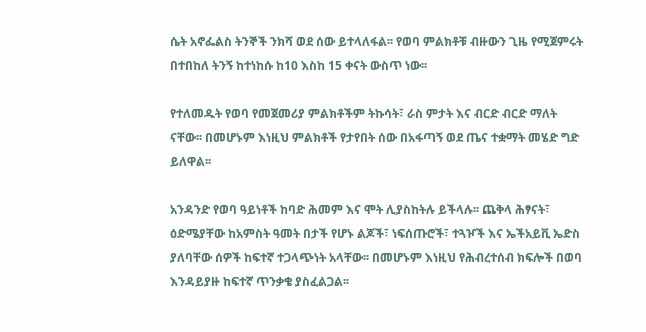ሴት አኖፌልስ ትንኞች ንክሻ ወደ ሰው ይተላለፋል፡፡ የወባ ምልክቶቹ ብዙውን ጊዜ የሚጀምሩት በተበከለ ትንኝ ከተነከሱ ከ10 እስከ 15 ቀናት ውስጥ ነው፡፡

የተለመዱት የወባ የመጀመሪያ ምልክቶችም ትኩሳት፣ ራስ ምታት እና ብርድ ብርድ ማለት ናቸው፡፡ በመሆኑም እነዚህ ምልክቶች የታየበት ሰው በአፋጣኝ ወደ ጤና ተቋማት መሄድ ግድ ይለዋል፡፡

አንዳንድ የወባ ዓይነቶች ከባድ ሕመም እና ሞት ሊያስከትሉ ይችላሉ፡፡ ጨቅላ ሕፃናት፣ ዕድሜያቸው ከአምስት ዓመት በታች የሆኑ ልጆች፣ ነፍሰጡሮች፣ ተጓዦች እና ኤችአይቪ ኤድስ ያለባቸው ሰዎች ከፍተኛ ተጋላጭነት አላቸው፡፡ በመሆኑም እነዚህ የሕብረተሰብ ክፍሎች በወባ እንዳይያዙ ከፍተኛ ጥንቃቄ ያስፈልጋል፡፡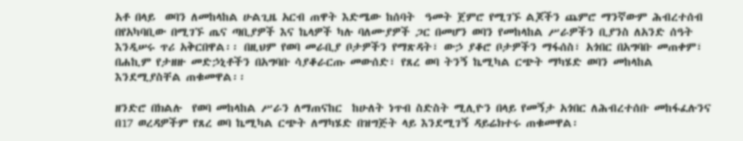አቶ በላይ  ወባን ለመከላከል ሁልጊዜ አርብ ጠዋት እድሜው ከሰባት  ዓመት ጀምሮ የሚገኙ ልጆችን ጨምሮ ማንኛውም ሕብረተሰብ በየአካባቢው በሚገኙ ጤና ጣቢያዎች እና ኬላዎች ካሉ ባለሙያዎች ጋር በመሆን ወባን የመከላከል ሥራዎችን ቢያንስ ለአንድ ሰዓት እንዲሠሩ ጥሪ አቅርበዋል፡፡ በዚህም የወባ መራቢያ ቦታዎችን የማጽዳት፣ ውኃ ያቆሮ ቦታዎችን ማፋሰስ፣ አጎበር በአግባቡ መጠቀም፣ በሐኪም የታዘዙ መድኃኒቶችን በአግባቡ ሳያቆራርጡ መውሰድ፣ የጸረ ወባ ትንኝ ኬሚካል ርጭት ማካሄድ ወባን መከላከል እንደሚያስቸል ጠቁመዋል፡፡

ዘንድሮ በክልሉ  የወባ መከላከል ሥራን ለማጠናከር  ከሁለት ነጥብ ስድስት ሚሊዮን በላይ የመኝታ አጎበር ለሕብረተሰቡ መከፋፈሉንና በ17 ወረዳዎችም የጸረ ወባ ኬሚካል ርጭት ለማካሄድ በዝግጅት ላይ እንደሚገኝ ዳይሬክተሩ ጠቁመዋል፡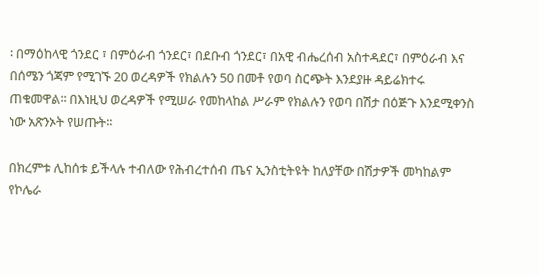፡ በማዕከላዊ ጎንደር ፣ በምዕራብ ጎንደር፣ በደቡብ ጎንደር፣ በአዊ ብሔረሰብ አስተዳደር፣ በምዕራብ እና በሰሜን ጎጃም የሚገኙ 20 ወረዳዎች የክልሉን 50 በመቶ የወባ ስርጭት እንደያዙ ዳይሬክተሩ ጠቁመዋል፡፡ በእነዚህ ወረዳዎች የሚሠራ የመከላከል ሥራም የክልሉን የወባ በሽታ በዕጅጉ እንደሚቀንስ ነው አጽንኦት የሠጡት፡፡

በክረምቱ ሊከሰቱ ይችላሉ ተብለው የሕብረተሰብ ጤና ኢንስቲትዩት ከለያቸው በሽታዎች መካከልም የኮሌራ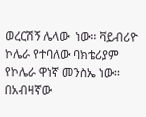ወረርሽኝ ሌላው  ነው፡፡ ቫይብሪዮ ኮሌራ የተባለው ባክቴሪያም የኮሌራ ዋነኛ መንስኤ ነው፡፡ በአብዛኛው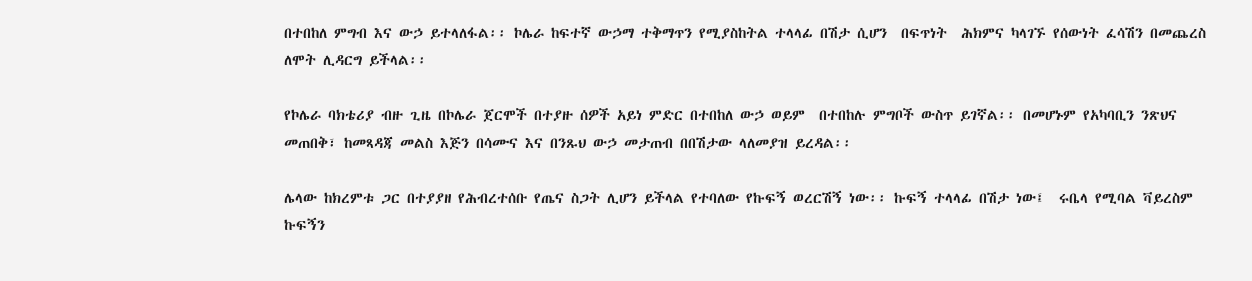በተበከለ ምግብ እና ውኃ ይተላለፋል፡፡ ኮሌራ ከፍተኛ ውኃማ ተቅማጥን የሚያስከትል ተላላፊ በሽታ ሲሆን  በፍጥነት  ሕክምና ካላገኙ የሰውነት ፈሳሽን በመጨረስ ለሞት ሊዳርግ ይችላል፡፡

የኮሌራ ባክቴሪያ ብዙ ጊዜ በኮሌራ ጀርሞች በተያዙ ሰዎች አይነ ምድር በተበከለ ውኃ ወይም  በተበከሉ ምግቦች ውስጥ ይገኛል፡፡ በመሆኑም የአካባቢን ንጽህና መጠበቅ፣ ከመጻዳጃ መልስ እጅን በሳሙና እና በንጹህ ውኃ መታጠብ በበሽታው ላለመያዝ ይረዳል፡፡

ሌላው ከክረምቱ ጋር በተያያዘ የሕብረተሰቡ የጤና ስጋት ሊሆን ይችላል የተባለው የኩፍኝ ወረርሽኝ ነው፡፡ ኩፍኝ ተላላፊ በሽታ ነው፤  ሩቤላ የሚባል ቫይረስም ኩፍኝን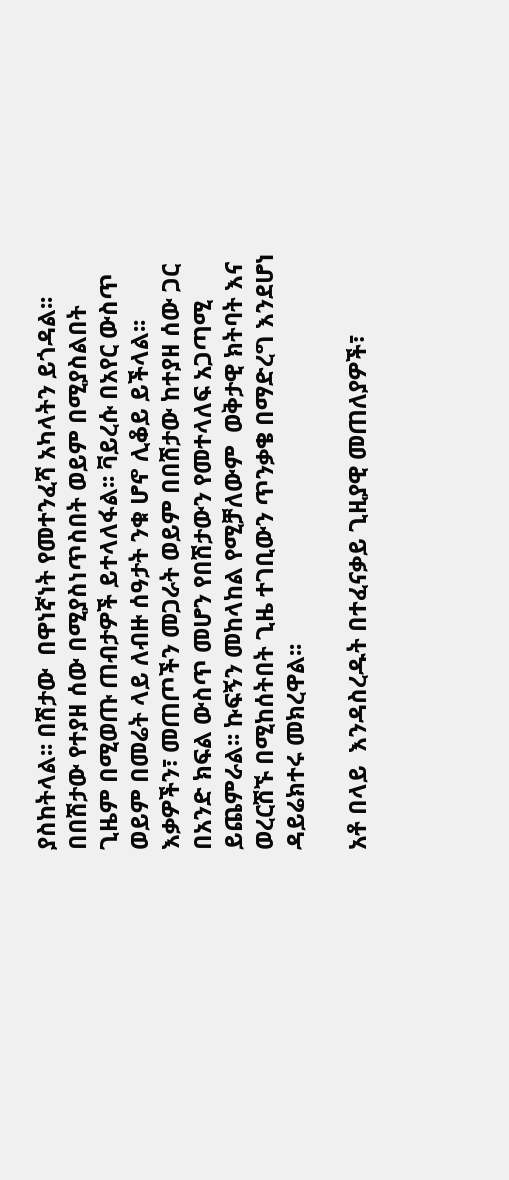ያስከትላል፡፡ በሽታው  በዋነኛነት የመተንፈሻ አካላትን ይጎዳል፡፡ በበሽታው የተያዘ ሰው በሚያስነጥስበት ወይም በሚያስልበት ጊዜም በሚወጡ ጠብታዎች ይተላለፋል፡፡ ቫይረሱ በአየር ውስጥ ወይም በመሬት ላይ ለብዙ ሰዓታት ንቁ ሆኖ ሊቆይ ይችላል፡፡ እቃዎችን፣ መጠጦችን መጋራት ወይም በበሽታው ከተያዘ ሰው ጋር በአንድ ክፍል ውስጥ መሆን የበሽታውን የመተላለፍ አጋጣሚ ይጨምራል፡፡ ኩፍኝን መከላከል የሚቻለውም  ወቅታዊ ክትባት እና ወረርሽኙ በሚከሰትበት ጊዜ ተገቢውን ጥንቃቄ በማድረግ እንደሆነ ዳይሬክተሩ መክረዋል፡፡

አቶ በላይ  እንዳስረዱት በተፈናቃይ ጊዚያዊ መጠለያዎች፣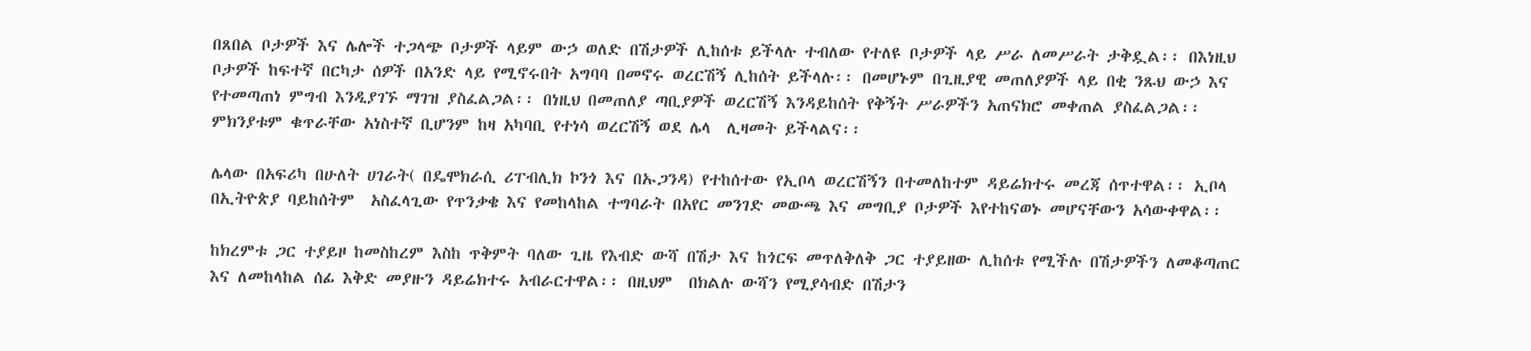በጸበል ቦታዎች እና ሌሎች ተጋላጭ ቦታዎች ላይም ውኃ ወለድ በሽታዎች ሊከሰቱ ይችላሉ ተብለው የተለዩ ቦታዎች ላይ ሥራ ለመሥራት ታቅዷል፡፡ በእነዚህ ቦታዎች ከፍተኛ በርካታ ሰዎች በአንድ ላይ የሚኖሩበት አግባባ በመኖሩ ወረርሽኝ ሊከሰት ይችላሉ፡፡ በመሆኑም በጊዚያዊ መጠለያዎች ላይ በቂ ንጹህ ውኃ እና የተመጣጠነ ምግብ እንዲያገኙ ማገዝ ያስፈልጋል፡፡ በነዚህ በመጠለያ ጣቢያዎች ወረርሽኝ እንዳይከሰት የቅኝት ሥራዎችን አጠናክሮ መቀጠል ያስፈልጋል፡፡ ምክንያቱም ቁጥራቸው አነስተኛ ቢሆንም ከዛ አካባቢ የተነሳ ወረርሽኝ ወደ ሌላ  ሊዛመት ይችላልና፡፡

ሌላው በአፍሪካ በሁለት ሀገራት( በዴሞክራሲ ሪፐብሊክ ኮንጎ እና በኡጋንዳ) የተከሰተው የኢቦላ ወረርሽኝን በተመለከተም ዳይሬክተሩ መረጃ ሰጥተዋል፡፡ ኢቦላ በኢትዮጵያ ባይከሰትም  አስፈላጊው የጥንቃቄ እና የመከላከል ተግባራት በአየር መንገድ መውጫ እና መግቢያ ቦታዎች እየተከናወኑ መሆናቸውን አሳውቀዋል፡፡

ከክረምቱ ጋር ተያይዞ ከመስከረም እስከ ጥቅምት ባለው ጊዜ የእብድ ውሻ በሽታ እና ከጎርፍ መጥለቅለቅ ጋር ተያይዘው ሊከሰቱ የሚችሉ በሽታዎችን ለመቆጣጠር እና ለመከላከል ሰፊ እቅድ መያዙን ዳይሬክተሩ አብራርተዋል፡፡ በዚህም  በክልሉ ውሻን የሚያሳብድ በሽታን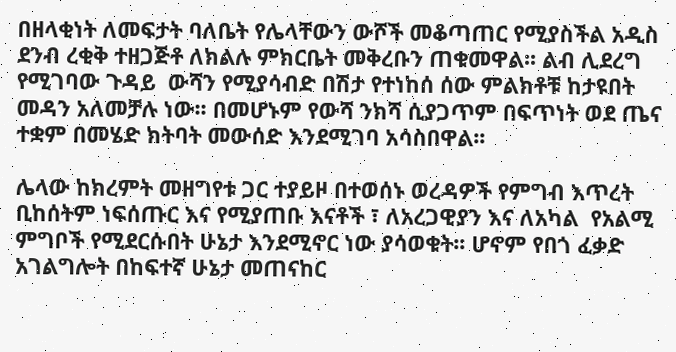በዘላቂነት ለመፍታት ባለቤት የሌላቸውን ውሾች መቆጣጠር የሚያስችል አዲስ ደንብ ረቂቅ ተዘጋጅቶ ለክልሉ ምክርቤት መቅረቡን ጠቁመዋል፡፡ ልብ ሊደረግ የሚገባው ጉዳይ  ውሻን የሚያሳብድ በሽታ የተነከሰ ሰው ምልክቶቹ ከታዩበት መዳን አለመቻሉ ነው፡፡ በመሆኑም የውሻ ንክሻ ሲያጋጥም በፍጥነት ወደ ጤና ተቋም በመሄድ ክትባት መውሰድ እንደሚገባ አሳስበዋል፡፡

ሌላው ከክረምት መዘግየቱ ጋር ተያይዞ በተወሰኑ ወረዳዎች የምግብ እጥረት ቢከሰትም ነፍሰጡር እና የሚያጠቡ እናቶች ፣ ለአረጋዊያን እና ለአካል  የአልሚ ምግቦች የሚደርሱበት ሁኔታ እንደሚኖር ነው ያሳወቁት፡፡ ሆኖም የበጎ ፈቃድ አገልግሎት በከፍተኛ ሁኔታ መጠናከር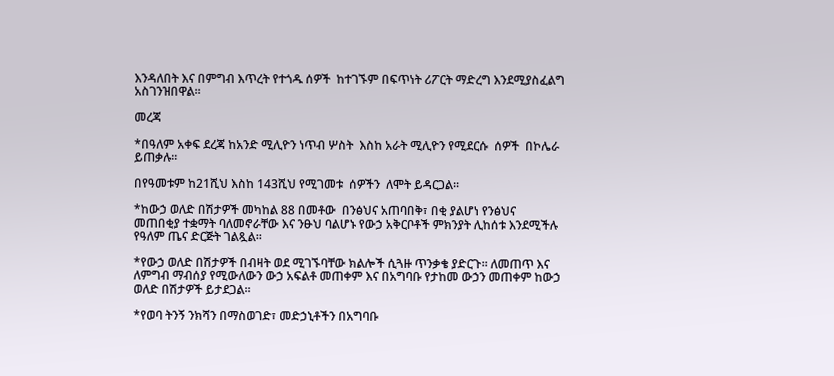እንዳለበት እና በምግብ እጥረት የተጎዱ ሰዎች  ከተገኙም በፍጥነት ሪፖርት ማድረግ እንደሚያስፈልግ አስገንዝበዋል፡፡

መረጃ

*በዓለም አቀፍ ደረጃ ከአንድ ሚሊዮን ነጥብ ሦስት  እስከ አራት ሚሊዮን የሚደርሱ  ሰዎች  በኮሌራ  ይጠቃሉ፡፡

በየዓመቱም ከ21ሺህ እስከ 143ሺህ የሚገመቱ  ሰዎችን  ለሞት ይዳርጋል፡፡

*ከውኃ ወለድ በሽታዎች መካከል 88 በመቶው  በንፅህና አጠባበቅ፣ በቂ ያልሆነ የንፅህና መጠበቂያ ተቋማት ባለመኖራቸው እና ንፁህ ባልሆኑ የውኃ አቅርቦቶች ምክንያት ሊከሰቱ እንደሚችሉ የዓለም ጤና ድርጅት ገልጿል፡፡

*የውኃ ወለድ በሽታዎች በብዛት ወደ ሚገኙባቸው ክልሎች ሲጓዙ ጥንቃቄ ያድርጉ፡፡ ለመጠጥ እና ለምግብ ማብሰያ የሚውለውን ውኃ አፍልቶ መጠቀም እና በአግባቡ የታከመ ውኃን መጠቀም ከውኃ ወለድ በሽታዎች ይታደጋል፡፡

*የወባ ትንኝ ንክሻን በማስወገድ፣ መድኃኒቶችን በአግባቡ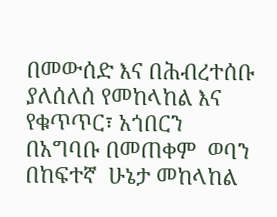በመውሰድ እና በሕብረተሰቡ ያለሰለሰ የመከላከል እና የቁጥጥር፣ አጎበርን በአግባቡ በመጠቀም  ወባን በከፍተኛ  ሁኔታ መከላከል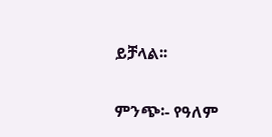ይቻላል፡፡

ምንጭ፡- የዓለም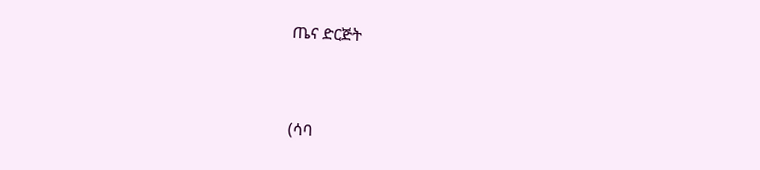ጤና ድርጅት



(ሳባ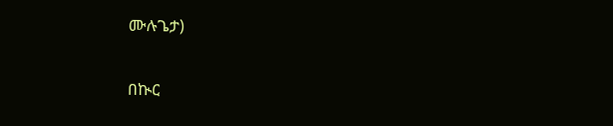ሙሉጌታ)

በኲር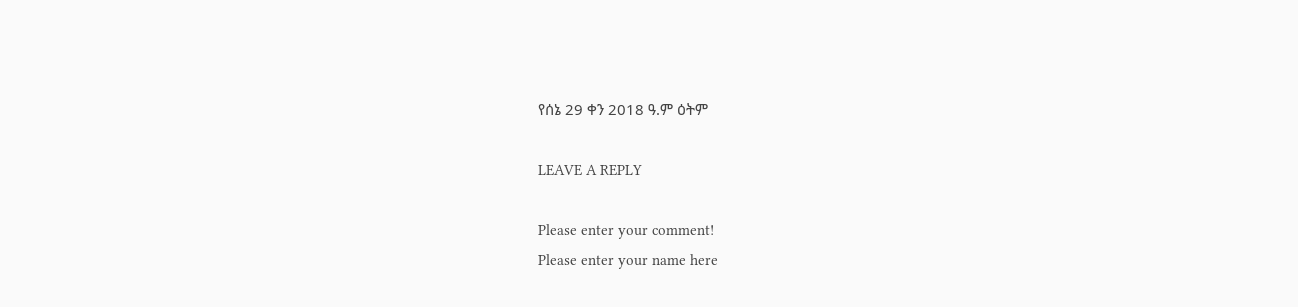የሰኔ 29 ቀን 2018 ዓ.ም ዕትም

LEAVE A REPLY

Please enter your comment!
Please enter your name here